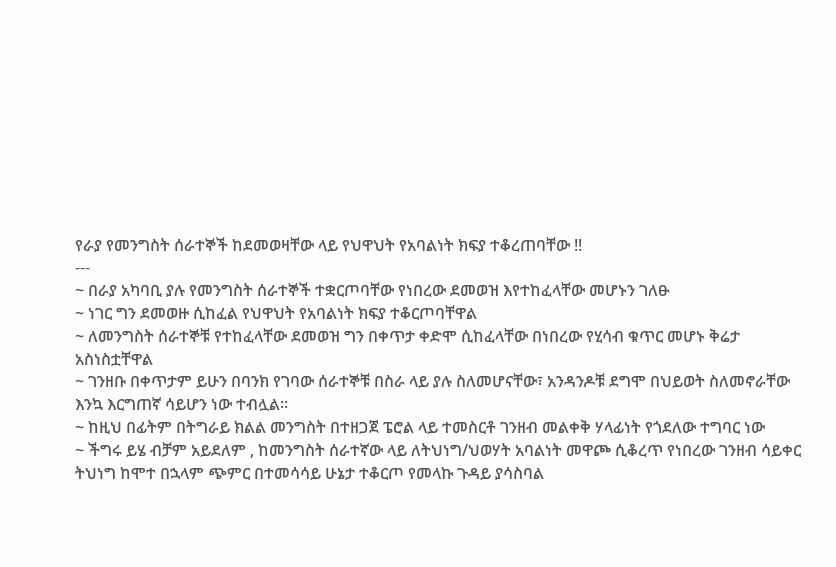የራያ የመንግስት ሰራተኞች ከደመወዛቸው ላይ የህዋህት የአባልነት ክፍያ ተቆረጠባቸው !!
---
~ በራያ አካባቢ ያሉ የመንግስት ሰራተኞች ተቋርጦባቸው የነበረው ደመወዝ እየተከፈላቸው መሆኑን ገለፁ
~ ነገር ግን ደመወዙ ሲከፈል የህዋህት የአባልነት ክፍያ ተቆርጦባቸዋል
~ ለመንግስት ሰራተኞቹ የተከፈላቸው ደመወዝ ግን በቀጥታ ቀድሞ ሲከፈላቸው በነበረው የሂሳብ ቁጥር መሆኑ ቅሬታ አስነስቷቸዋል
~ ገንዘቡ በቀጥታም ይሁን በባንክ የገባው ሰራተኞቹ በስራ ላይ ያሉ ስለመሆናቸው፣ አንዳንዶቹ ደግሞ በህይወት ስለመኖራቸው እንኳ እርግጠኛ ሳይሆን ነው ተብሏል።
~ ከዚህ በፊትም በትግራይ ክልል መንግስት በተዘጋጀ ፔሮል ላይ ተመስርቶ ገንዘብ መልቀቅ ሃላፊነት የጎደለው ተግባር ነው
~ ችግሩ ይሄ ብቻም አይደለም , ከመንግስት ሰራተኛው ላይ ለትህነግ/ህወሃት አባልነት መዋጮ ሲቆረጥ የነበረው ገንዘብ ሳይቀር ትህነግ ከሞተ በኋላም ጭምር በተመሳሳይ ሁኔታ ተቆርጦ የመላኩ ጉዳይ ያሳስባል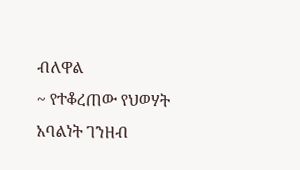ብለዋል
~ የተቆረጠው የህወሃት አባልነት ገንዘብ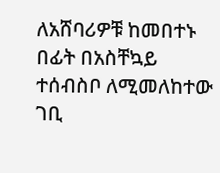ለአሸባሪዎቹ ከመበተኑ በፊት በአስቸኳይ ተሰብስቦ ለሚመለከተው ገቢ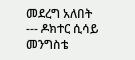መደረግ አለበት
--- ዶክተር ሲሳይ መንግስቴ